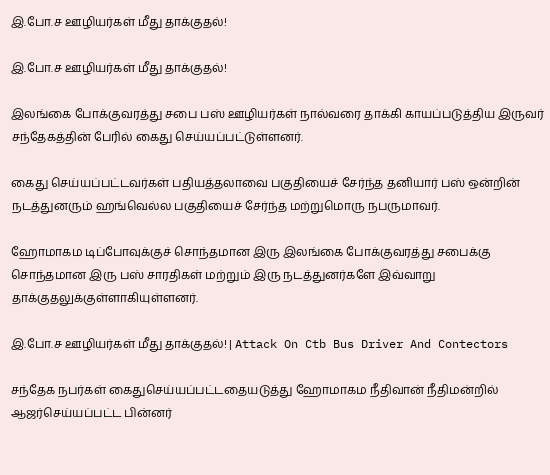இ.போ.ச ஊழியர்கள் மீது தாக்குதல்!

இ.போ.ச ஊழியர்கள் மீது தாக்குதல்!

இலங்கை போக்குவரத்து சபை பஸ் ஊழியர்கள் நால்வரை தாக்கி காயப்படுத்திய இருவர் சந்தேகத்தின் பேரில் கைது செய்யப்பட்டுள்ளனர்.

கைது செய்யப்பட்டவர்கள் பதியத்தலாவை பகுதியைச் சேர்ந்த தனியார் பஸ் ஒன்றின் நடத்துனரும் ஹங்வெல்ல பகுதியைச் சேர்ந்த மற்றுமொரு நபருமாவர்.

ஹோமாகம டிப்போவுக்குச் சொந்தமான இரு இலங்கை போக்குவரத்து சபைக்கு சொந்தமான இரு பஸ் சாரதிகள் மற்றும் இரு நடத்துனர்களே இவ்வாறு தாக்குதலுக்குள்ளாகியுள்ளனர்.

இ.போ.ச ஊழியர்கள் மீது தாக்குதல்! | Attack On Ctb Bus Driver And Contectors

சந்தேக நபர்கள் கைதுசெய்யப்பட்டதையடுத்து ஹோமாகம நீதிவான் நீதிமன்றில் ஆஜர்செய்யப்பட்ட பின்னர்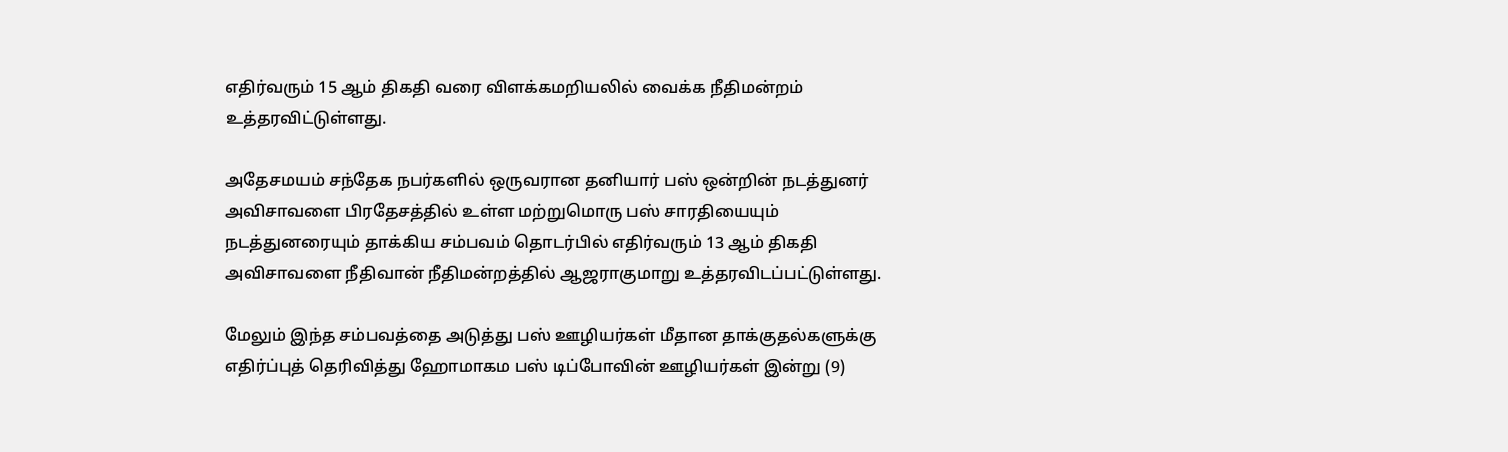எதிர்வரும் 15 ஆம் திகதி வரை விளக்கமறியலில் வைக்க நீதிமன்றம் உத்தரவிட்டுள்ளது.

அதேசமயம் சந்தேக நபர்களில் ஒருவரான தனியார் பஸ் ஒன்றின் நடத்துனர் அவிசாவளை பிரதேசத்தில் உள்ள மற்றுமொரு பஸ் சாரதியையும் நடத்துனரையும் தாக்கிய சம்பவம் தொடர்பில் எதிர்வரும் 13 ஆம் திகதி அவிசாவளை நீதிவான் நீதிமன்றத்தில் ஆஜராகுமாறு உத்தரவிடப்பட்டுள்ளது.

மேலும் இந்த சம்பவத்தை அடுத்து பஸ் ஊழியர்கள் மீதான தாக்குதல்களுக்கு எதிர்ப்புத் தெரிவித்து ஹோமாகம பஸ் டிப்போவின் ஊழியர்கள் இன்று (9)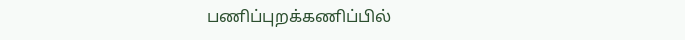பணிப்புறக்கணிப்பில்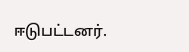ஈடுபட்டனர்.